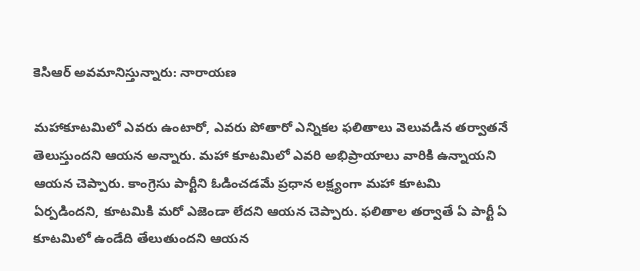కెసిఆర్ అవమానిస్తున్నారు: నారాయణ

మహాకూటమిలో ఎవరు ఉంటారో, ఎవరు పోతారో ఎన్నికల ఫలితాలు వెలువడిన తర్వాతనే తెలుస్తుందని ఆయన అన్నారు. మహా కూటమిలో ఎవరి అభిప్రాయాలు వారికి ఉన్నాయని ఆయన చెప్పారు. కాంగ్రెసు పార్టీని ఓడించడమే ప్రధాన లక్ష్యంగా మహా కూటమి ఏర్పడిందని, కూటమికి మరో ఎజెండా లేదని ఆయన చెప్పారు. ఫలితాల తర్వాతే ఏ పార్టీ ఏ కూటమిలో ఉండేది తేలుతుందని ఆయన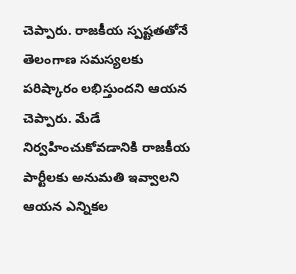చెప్పారు. రాజకీయ స్పష్టతతోనే తెలంగాణ సమస్యలకు పరిష్కారం లభిస్తుందని ఆయన చెప్పారు. మేడే నిర్వహించుకోవడానికి రాజకీయ పార్టీలకు అనుమతి ఇవ్వాలని ఆయన ఎన్నికల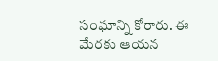సంఘాన్ని కోరారు. ఈ మేరకు ఆయన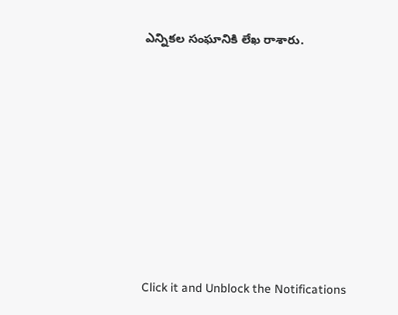ఎన్నికల సంఘానికి లేఖ రాశారు.












Click it and Unblock the Notifications